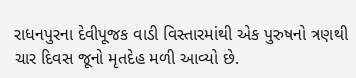રાધનપુરના દેવીપૂજક વાડી વિસ્તારમાંથી એક પુરુષનો ત્રણથી ચાર દિવસ જૂનો મૃતદેહ મળી આવ્યો છે.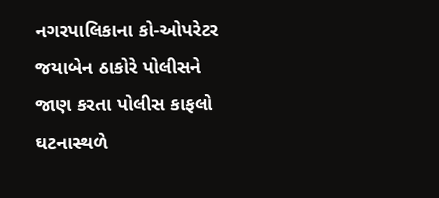નગરપાલિકાના કો-ઓપરેટર જયાબેન ઠાકોરે પોલીસને જાણ કરતા પોલીસ કાફલો ઘટનાસ્થળે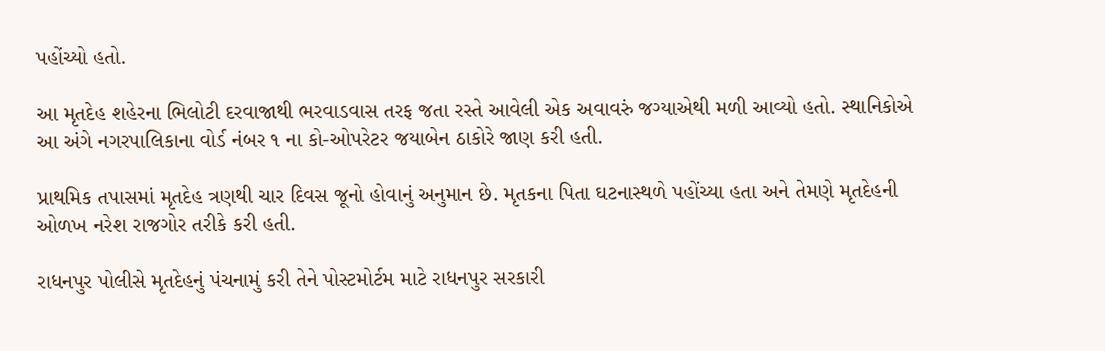પહોંચ્યો હતો.

આ મૃતદેહ શહેરના ભિલોટી દરવાજાથી ભરવાડવાસ તરફ જતા રસ્તે આવેલી એક અવાવરું જગ્યાએથી મળી આવ્યો હતો. સ્થાનિકોએ આ અંગે નગરપાલિકાના વોર્ડ નંબર ૧ ના કો-ઓપરેટર જયાબેન ઠાકોરે જાણ કરી હતી.

પ્રાથમિક તપાસમાં મૃતદેહ ત્રણથી ચાર દિવસ જૂનો હોવાનું અનુમાન છે. મૃતકના પિતા ઘટનાસ્થળે પહોંચ્યા હતા અને તેમણે મૃતદેહની ઓળખ નરેશ રાજગોર તરીકે કરી હતી.

રાધનપુર પોલીસે મૃતદેહનું પંચનામું કરી તેને પોસ્ટમોર્ટમ માટે રાધનપુર સરકારી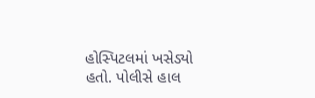હોસ્પિટલમાં ખસેડ્યો હતો. પોલીસે હાલ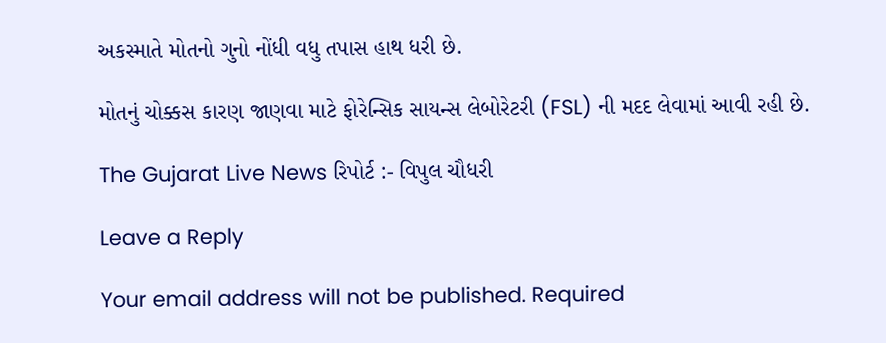અકસ્માતે મોતનો ગુનો નોંધી વધુ તપાસ હાથ ધરી છે.

મોતનું ચોક્કસ કારણ જાણવા માટે ફોરેન્સિક સાયન્સ લેબોરેટરી (FSL) ની મદદ લેવામાં આવી રહી છે.

The Gujarat Live News રિપોર્ટ :- વિપુલ ચૌધરી

Leave a Reply

Your email address will not be published. Required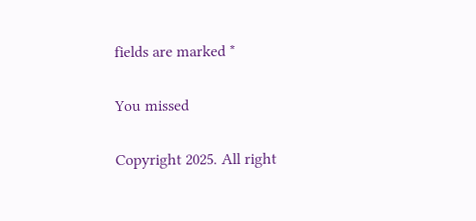fields are marked *

You missed

Copyright 2025. All right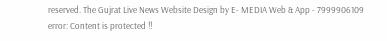reserved. The Gujrat Live News Website Design by E- MEDIA Web & App - 7999906109
error: Content is protected !!